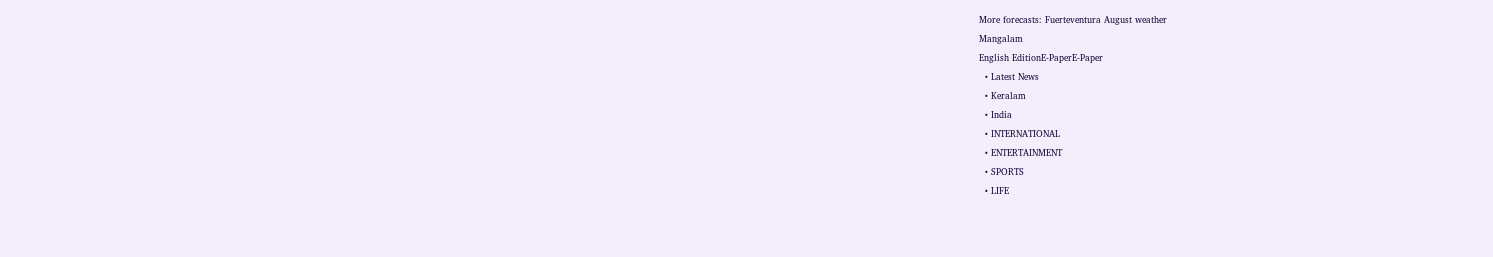More forecasts: Fuerteventura August weather
Mangalam
English EditionE-PaperE-Paper
  • Latest News
  • Keralam
  • India
  • INTERNATIONAL
  • ENTERTAINMENT
  • SPORTS
  • LIFE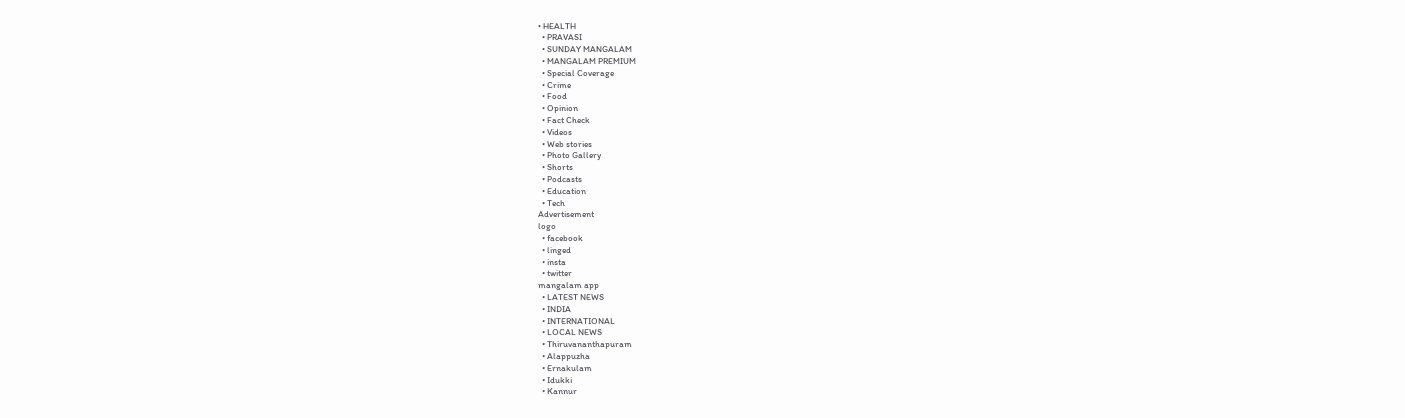• HEALTH
  • PRAVASI
  • SUNDAY MANGALAM
  • MANGALAM PREMIUM
  • Special Coverage
  • Crime
  • Food
  • Opinion
  • Fact Check
  • Videos
  • Web stories
  • Photo Gallery
  • Shorts
  • Podcasts
  • Education
  • Tech
Advertisement
logo
  • facebook
  • linged
  • insta
  • twitter
mangalam app
  • LATEST NEWS
  • INDIA
  • INTERNATIONAL
  • LOCAL NEWS
  • Thiruvananthapuram
  • Alappuzha
  • Ernakulam
  • Idukki
  • Kannur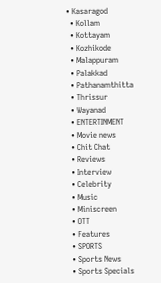• Kasaragod
  • Kollam
  • Kottayam
  • Kozhikode
  • Malappuram
  • Palakkad
  • Pathanamthitta
  • Thrissur
  • Wayanad
  • ENTERTINMENT
  • Movie news
  • Chit Chat
  • Reviews
  • Interview
  • Celebrity
  • Music
  • Miniscreen
  • OTT
  • Features
  • SPORTS
  • Sports News
  • Sports Specials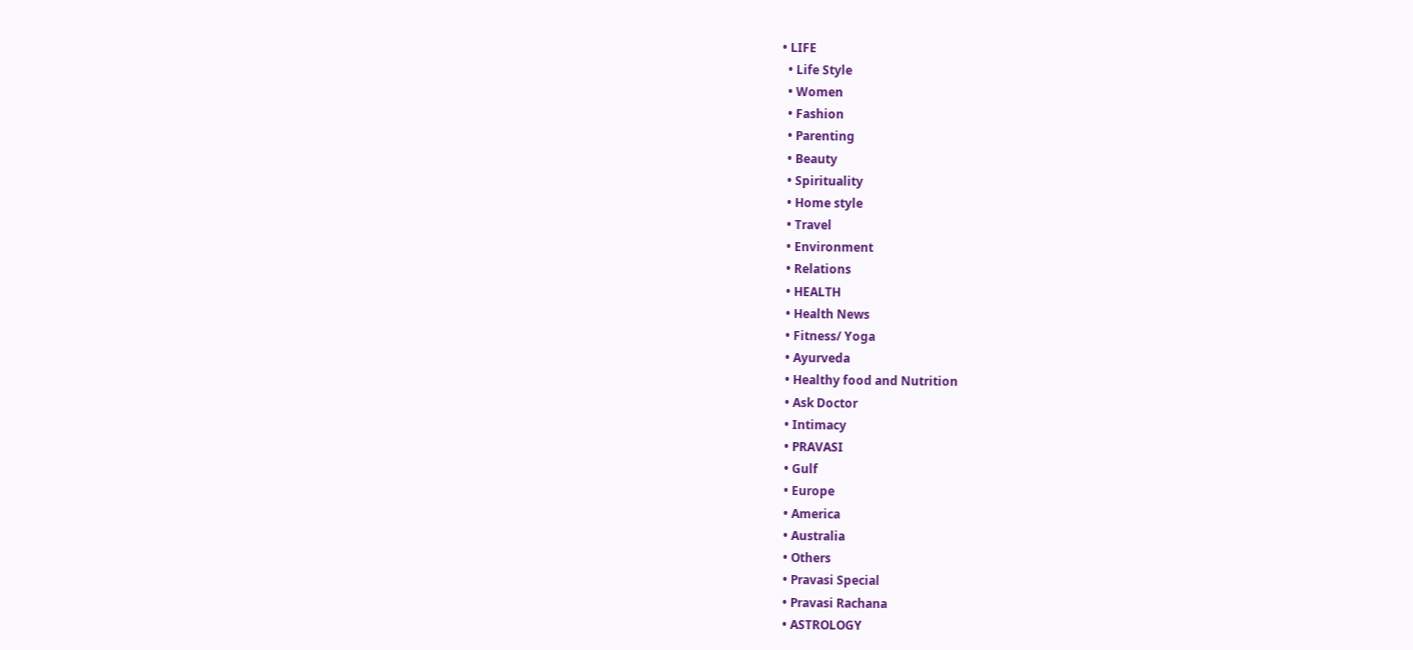• LIFE
  • Life Style
  • Women
  • Fashion
  • Parenting
  • Beauty
  • Spirituality
  • Home style
  • Travel
  • Environment
  • Relations
  • HEALTH
  • Health News
  • Fitness/ Yoga
  • Ayurveda
  • Healthy food and Nutrition
  • Ask Doctor
  • Intimacy
  • PRAVASI
  • Gulf
  • Europe
  • America
  • Australia
  • Others
  • Pravasi Special
  • Pravasi Rachana
  • ASTROLOGY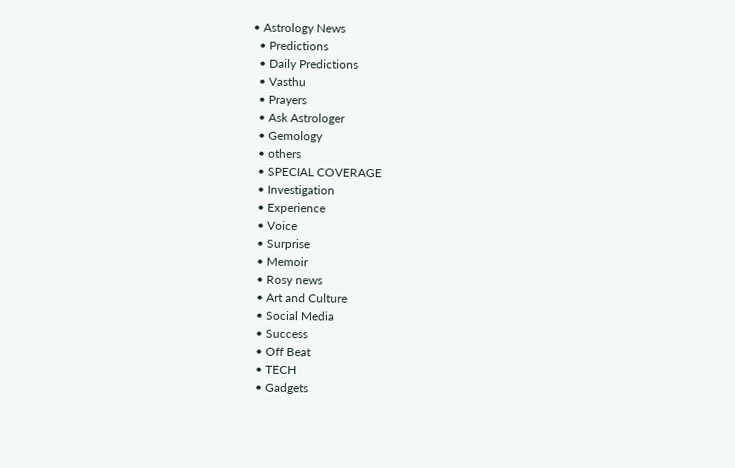• Astrology News
  • Predictions
  • Daily Predictions
  • Vasthu
  • Prayers
  • Ask Astrologer
  • Gemology
  • others
  • SPECIAL COVERAGE
  • Investigation
  • Experience
  • Voice
  • Surprise
  • Memoir
  • Rosy news
  • Art and Culture
  • Social Media
  • Success
  • Off Beat
  • TECH
  • Gadgets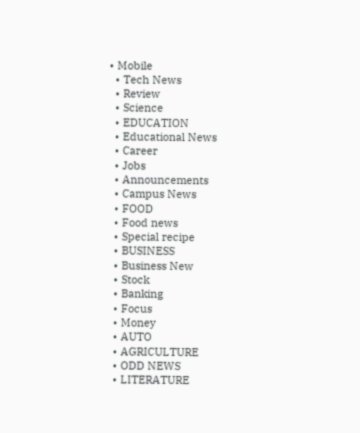• Mobile
  • Tech News
  • Review
  • Science
  • EDUCATION
  • Educational News
  • Career
  • Jobs
  • Announcements
  • Campus News
  • FOOD
  • Food news
  • Special recipe
  • BUSINESS
  • Business New
  • Stock
  • Banking
  • Focus
  • Money
  • AUTO
  • AGRICULTURE
  • ODD NEWS
  • LITERATURE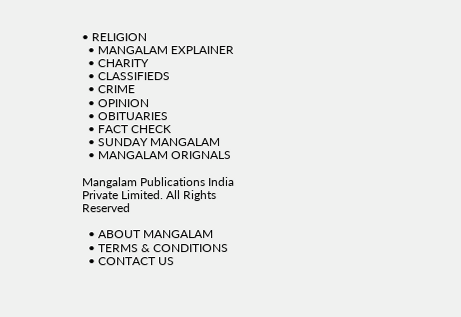• RELIGION
  • MANGALAM EXPLAINER
  • CHARITY
  • CLASSIFIEDS
  • CRIME
  • OPINION
  • OBITUARIES
  • FACT CHECK
  • SUNDAY MANGALAM
  • MANGALAM ORIGNALS

Mangalam Publications India Private Limited. All Rights Reserved

  • ABOUT MANGALAM
  • TERMS & CONDITIONS
  • CONTACT US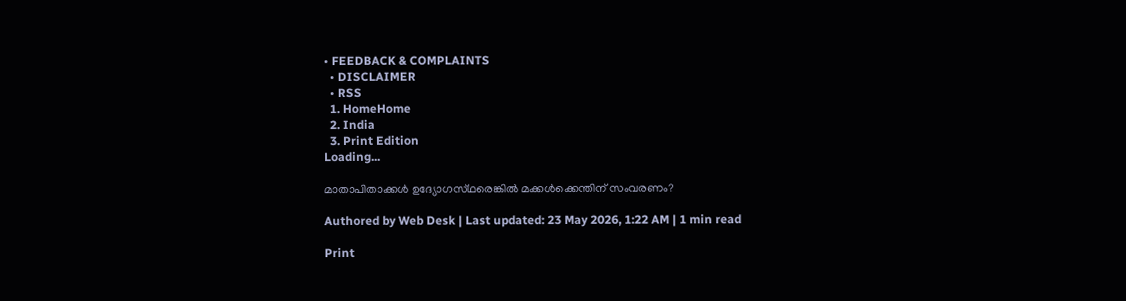• FEEDBACK & COMPLAINTS
  • DISCLAIMER
  • RSS
  1. HomeHome
  2. India
  3. Print Edition
Loading...

മാതാപിതാക്കള്‍ ഉദ്യോഗസ്‌ഥരെങ്കില്‍ മക്കള്‍ക്കെന്തിന്‌ സംവരണം?

Authored by Web Desk | Last updated: 23 May 2026, 1:22 AM | 1 min read

Print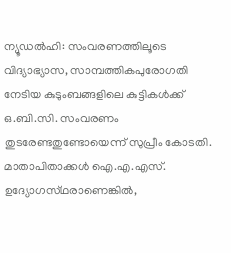ന്യൂഡല്‍ഹി: സംവരണത്തിലൂടെ വിദ്യാഭ്യാസ, സാമ്പത്തികപുരോഗതി നേടിയ കുടുംബങ്ങളിലെ കുട്ടികള്‍ക്ക്‌ ഒ.ബി.സി. സംവരണം തുടരേണ്ടതുണ്ടോയെന്ന്‌ സുപ്രീം കോടതി. മാതാപിതാക്കള്‍ ഐ.എ.എസ്‌. ഉദ്യോഗസ്‌ഥരാണെങ്കില്‍,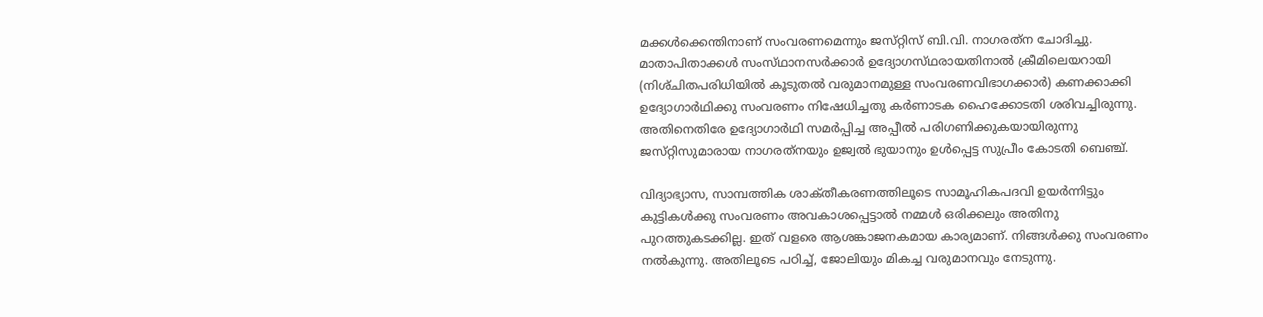മക്കള്‍ക്കെന്തിനാണ്‌ സംവരണമെന്നും ജസ്‌റ്റിസ്‌ ബി.വി. നാഗരത്‌ന ചോദിച്ചു. മാതാപിതാക്കള്‍ സംസ്‌ഥാനസര്‍ക്കാര്‍ ഉദ്യോഗസ്‌ഥരായതിനാല്‍ ക്രീമിലെയറായി (നിശ്‌ചിതപരിധിയില്‍ കൂടുതല്‍ വരുമാനമുള്ള സംവരണവിഭാഗക്കാര്‍) കണക്കാക്കി ഉദ്യോഗാര്‍ഥിക്കു സംവരണം നിഷേധിച്ചതു കര്‍ണാടക ഹൈക്കോടതി ശരിവച്ചിരുന്നു. അതിനെതിരേ ഉദ്യോഗാര്‍ഥി സമര്‍പ്പിച്ച അപ്പീല്‍ പരിഗണിക്കുകയായിരുന്നു ജസ്‌റ്റിസുമാരായ നാഗരത്‌നയും ഉജ്വല്‍ ഭുയാനും ഉള്‍പ്പെട്ട സുപ്രീം കോടതി ബെഞ്ച്‌.

വിദ്യാഭ്യാസ, സാമ്പത്തിക ശാക്‌തീകരണത്തിലൂടെ സാമൂഹികപദവി ഉയര്‍ന്നിട്ടും കുട്ടികള്‍ക്കു സംവരണം അവകാശപ്പെട്ടാല്‍ നമ്മള്‍ ഒരിക്കലും അതിനു പുറത്തുകടക്കില്ല. ഇത്‌ വളരെ ആശങ്കാജനകമായ കാര്യമാണ്‌. നിങ്ങള്‍ക്കു സംവരണം നല്‍കുന്നു. അതിലൂടെ പഠിച്ച്‌, ജോലിയും മികച്ച വരുമാനവും നേടുന്നു.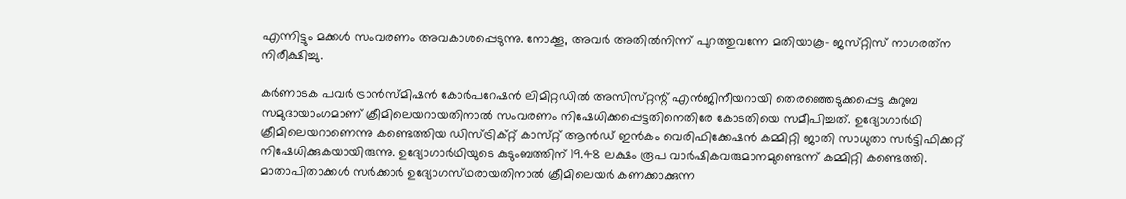എന്നിട്ടും മക്കള്‍ സംവരണം അവകാശപ്പെടുന്നു. നോക്കൂ, അവര്‍ അതില്‍നിന്ന്‌ പുറത്തുവന്നേ മതിയാകൂ- ജസ്‌റ്റിസ്‌ നാഗരത്‌ന നിരീക്ഷിച്ചു.

കര്‍ണാടക പവര്‍ ട്രാന്‍സ്‌മിഷന്‍ കോര്‍പറേഷന്‍ ലിമിറ്റഡില്‍ അസിസ്‌റ്റന്റ്‌ എന്‍ജിനീയറായി തെരഞ്ഞെടുക്കപ്പെട്ട കുറുബ സമുദായാംഗമാണ്‌ ക്രീമിലെയറായതിനാല്‍ സംവരണം നിഷേധിക്കപ്പെട്ടതിനെതിരേ കോടതിയെ സമീപിച്ചത്‌. ഉദ്യോഗാര്‍ഥി ക്രീമിലെയറാണെന്നു കണ്ടെത്തിയ ഡിസ്‌ട്രിക്‌റ്റ്‌ കാസ്‌റ്റ്‌ ആന്‍ഡ്‌ ഇന്‍കം വെരിഫിക്കേഷന്‍ കമ്മിറ്റി ജാതി സാധുതാ സര്‍ട്ടിഫിക്കറ്റ്‌ നിഷേധിക്കുകയായിരുന്നു. ഉദ്യോഗാര്‍ഥിയുടെ കുടുംബത്തിന്‌ 19.48 ലക്ഷം രൂപ വാര്‍ഷികവരുമാനമുണ്ടെന്ന്‌ കമ്മിറ്റി കണ്ടെത്തി. മാതാപിതാക്കള്‍ സര്‍ക്കാര്‍ ഉദ്യോഗസ്‌ഥരായതിനാല്‍ ക്രീമിലെയര്‍ കണക്കാക്കുന്ന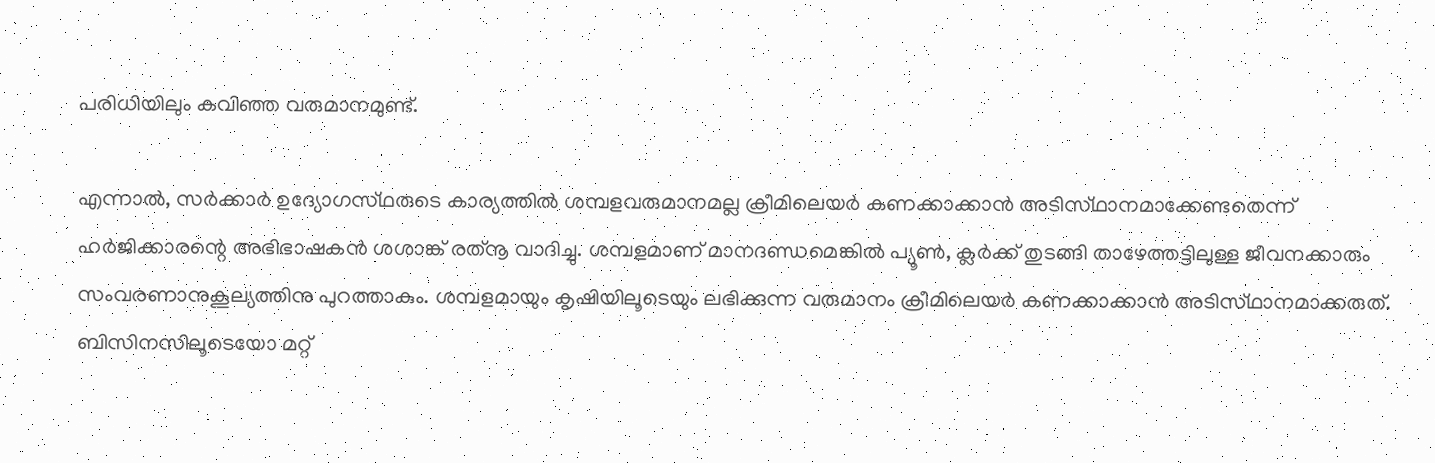പരിധിയിലും കവിഞ്ഞ വരുമാനമുണ്ട്‌.

എന്നാല്‍, സര്‍ക്കാര്‍ ഉദ്യോഗസ്‌ഥരുടെ കാര്യത്തില്‍ ശമ്പളവരുമാനമല്ല ക്രീമിലെയര്‍ കണക്കാക്കാന്‍ അടിസ്‌ഥാനമാക്കേണ്ടതെന്ന്‌ ഹര്‍ജിക്കാരന്റെ അഭിഭാഷകന്‍ ശശാങ്ക്‌ രത്‌നൂ വാദിച്ചു. ശമ്പളമാണ്‌ മാനദണ്ഡമെങ്കില്‍ പ്യൂണ്‍, ക്ലര്‍ക്ക്‌ തുടങ്ങി താഴേത്തട്ടിലുള്ള ജീവനക്കാരും സംവരണാനുകൂല്യത്തിനു പുറത്താകും. ശമ്പളമായും കൃഷിയിലൂടെയും ലഭിക്കുന്ന വരുമാനം ക്രീമിലെയര്‍ കണക്കാക്കാന്‍ അടിസ്‌ഥാനമാക്കരുത്‌. ബിസിനസിലൂടെയോ മറ്റ്‌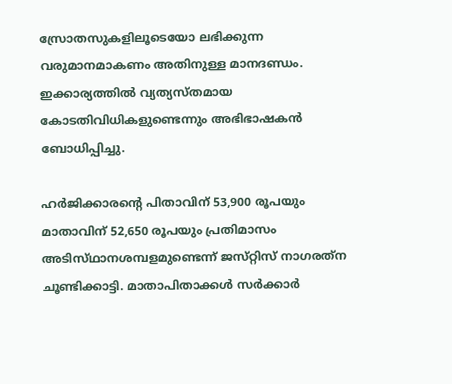സ്രോതസുകളിലൂടെയോ ലഭിക്കുന്ന വരുമാനമാകണം അതിനുള്ള മാനദണ്ഡം. ഇക്കാര്യത്തില്‍ വ്യത്യസ്‌തമായ കോടതിവിധികളുണ്ടെന്നും അഭിഭാഷകന്‍ ബോധിപ്പിച്ചു.

ഹര്‍ജിക്കാരന്റെ പിതാവിന്‌ 53,900 രൂപയും മാതാവിന്‌ 52,650 രൂപയും പ്രതിമാസം അടിസ്‌ഥാനശമ്പളമുണ്ടെന്ന്‌ ജസ്‌റ്റിസ്‌ നാഗരത്‌ന ചൂണ്ടിക്കാട്ടി. മാതാപിതാക്കള്‍ സര്‍ക്കാര്‍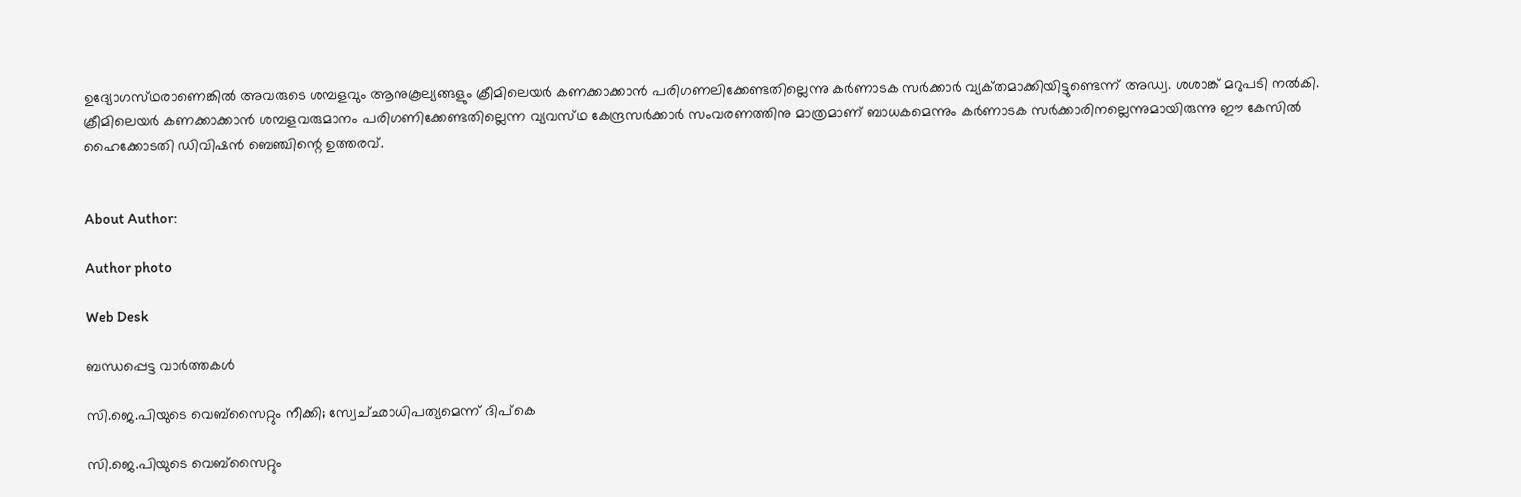ഉദ്യോഗസ്‌ഥരാണെങ്കില്‍ അവരുടെ ശമ്പളവും ആനുകൂല്യങ്ങളും ക്രീമിലെയര്‍ കണക്കാക്കാന്‍ പരിഗണലിക്കേണ്ടതില്ലെന്നു കര്‍ണാടക സര്‍ക്കാര്‍ വ്യക്‌തമാക്കിയിട്ടുണ്ടെന്ന്‌ അഡ്വ. ശശാങ്ക്‌ മറുപടി നല്‍കി. ക്രീമിലെയര്‍ കണക്കാക്കാന്‍ ശമ്പളവരുമാനം പരിഗണിക്കേണ്ടതില്ലെന്ന വ്യവസ്‌ഥ കേന്ദ്രസര്‍ക്കാര്‍ സംവരണത്തിനു മാത്രമാണ്‌ ബാധകമെന്നും കര്‍ണാടക സര്‍ക്കാരിനല്ലെന്നുമായിരുന്നു ഈ കേസില്‍ ഹൈക്കോടതി ഡിവിഷന്‍ ബെഞ്ചിന്റെ ഉത്തരവ്‌.


About Author:

Author photo

Web Desk

ബന്ധപ്പെട്ട വാർത്തകൾ

സി.ജെ.പിയുടെ വെബ്‌സൈറ്റും നീക്കി; സ്വേച്‌ഛാധിപത്യമെന്ന്‌ ദിപ്‌കെ

സി.ജെ.പിയുടെ വെബ്‌സൈറ്റും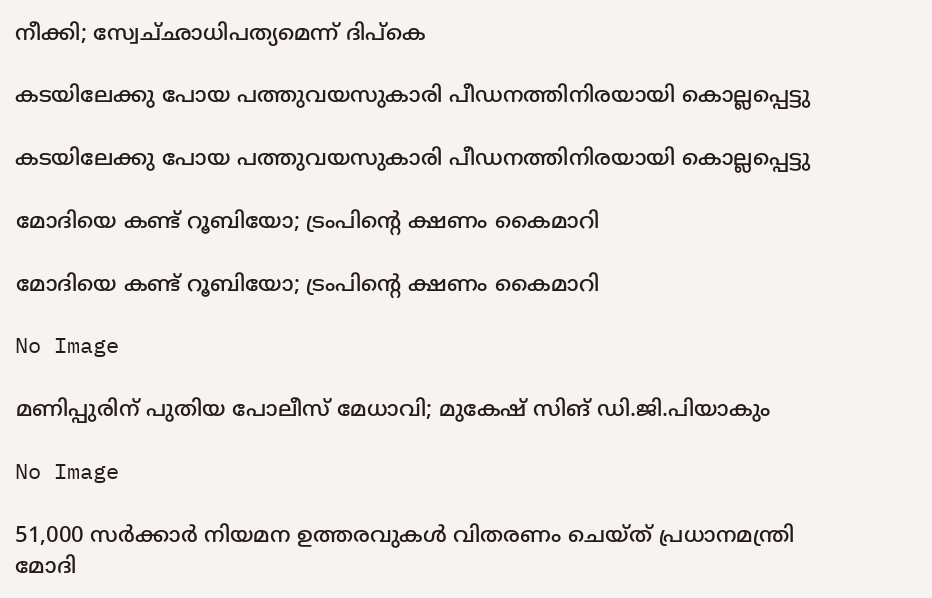നീക്കി; സ്വേച്‌ഛാധിപത്യമെന്ന്‌ ദിപ്‌കെ

കടയിലേക്കു പോയ പത്തുവയസുകാരി പീഡനത്തിനിരയായി കൊല്ലപ്പെട്ടു

കടയിലേക്കു പോയ പത്തുവയസുകാരി പീഡനത്തിനിരയായി കൊല്ലപ്പെട്ടു

മോദിയെ കണ്ട്‌ റൂബിയോ; ട്രംപിന്റെ ക്ഷണം കൈമാറി

മോദിയെ കണ്ട്‌ റൂബിയോ; ട്രംപിന്റെ ക്ഷണം കൈമാറി

No Image

മണിപ്പുരിന്‌ പുതിയ പോലീസ്‌ മേധാവി; മുകേഷ്‌ സിങ്‌ ഡി.ജി.പിയാകും

No Image

51,000 സര്‍ക്കാര്‍ നിയമന ഉത്തരവുകള്‍ വിതരണം ചെയ്‌ത്‌ പ്രധാനമന്ത്രി മോദി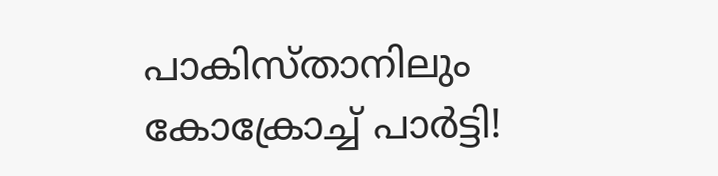പാകിസ്‌താനിലും
കോക്രോച്ച്‌ പാര്‍ട്ടി!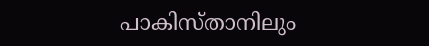പാകിസ്‌താനിലും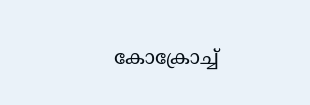കോക്രോച്ച്‌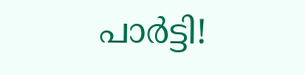പാര്‍ട്ടി!